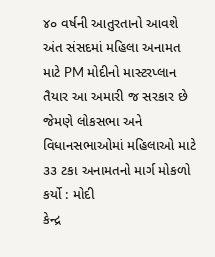૪૦ વર્ષની આતુરતાનો આવશે અંત સંસદમાં મહિલા અનામત માટે PM મોદીનો માસ્ટરપ્લાન તૈયાર આ અમારી જ સરકાર છે જેમણે લોકસભા અને વિધાનસભાઓમાં મહિલાઓ માટે ૩૩ ટકા અનામતનો માર્ગ મોકળો કર્યો : મોદી
કેન્દ્ર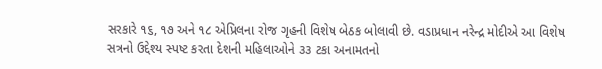સરકારે ૧૬, ૧૭ અને ૧૮ એપ્રિલના રોજ ગૃહની વિશેષ બેઠક બોલાવી છે. વડાપ્રધાન નરેન્દ્ર મોદીએ આ વિશેષ સત્રનો ઉદ્દેશ્ય સ્પષ્ટ કરતા દેશની મહિલાઓને ૩૩ ટકા અનામતનો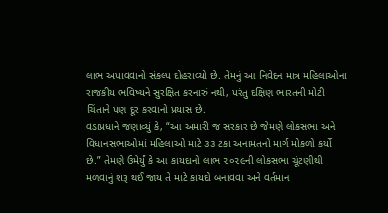લાભ અપાવવાનો સંકલ્પ દોહરાવ્યો છે. તેમનું આ નિવેદન માત્ર મહિલાઓના રાજકીય ભવિષ્યને સુરક્ષિત કરનારું નથી, પરંતુ દક્ષિણ ભારતની મોટી ચિંતાને પણ દૂર કરવાનો પ્રયાસ છે.
વડાપ્રધાને જણાવ્યું કે, “આ અમારી જ સરકાર છે જેમણે લોકસભા અને વિધાનસભાઓમાં મહિલાઓ માટે ૩૩ ટકા અનામતનો માર્ગ મોકળો કર્યો છે.” તેમણે ઉમેર્યું કે આ કાયદાનો લાભ ૨૦૨૯ની લોકસભા ચૂંટણીથી મળવાનું શરૂ થઈ જાય તે માટે કાયદો બનાવવા અને વર્તમાન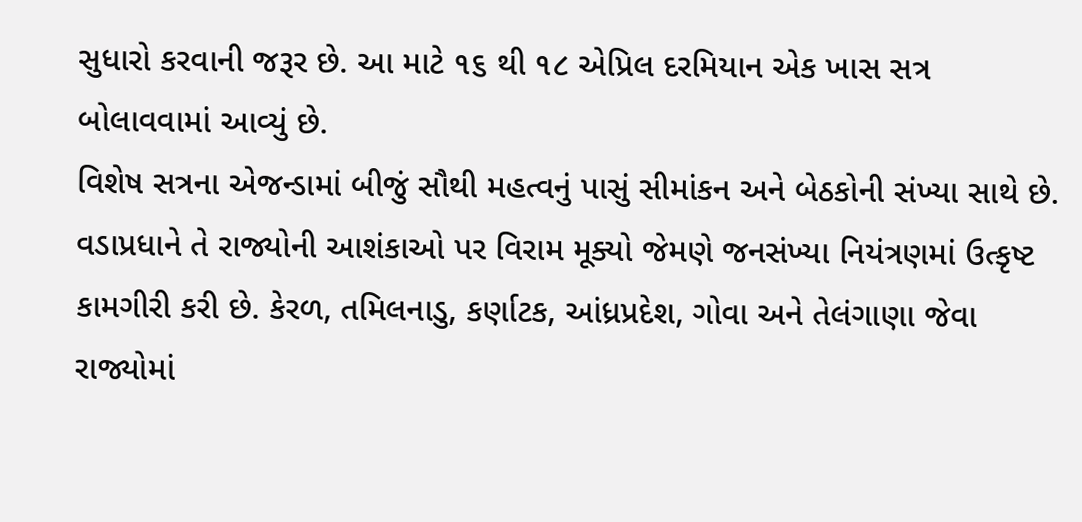સુધારો કરવાની જરૂર છે. આ માટે ૧૬ થી ૧૮ એપ્રિલ દરમિયાન એક ખાસ સત્ર બોલાવવામાં આવ્યું છે.
વિશેષ સત્રના એજન્ડામાં બીજું સૌથી મહત્વનું પાસું સીમાંકન અને બેઠકોની સંખ્યા સાથે છે. વડાપ્રધાને તે રાજ્યોની આશંકાઓ પર વિરામ મૂક્યો જેમણે જનસંખ્યા નિયંત્રણમાં ઉત્કૃષ્ટ કામગીરી કરી છે. કેરળ, તમિલનાડુ, કર્ણાટક, આંધ્રપ્રદેશ, ગોવા અને તેલંગાણા જેવા રાજ્યોમાં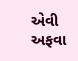એવી અફવા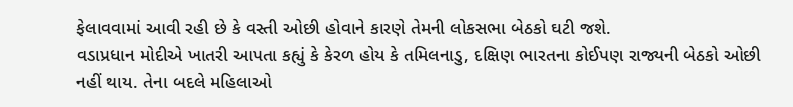ફેલાવવામાં આવી રહી છે કે વસ્તી ઓછી હોવાને કારણે તેમની લોકસભા બેઠકો ઘટી જશે.
વડાપ્રધાન મોદીએ ખાતરી આપતા કહ્યું કે કેરળ હોય કે તમિલનાડુ, દક્ષિણ ભારતના કોઈપણ રાજ્યની બેઠકો ઓછી નહીં થાય. તેના બદલે મહિલાઓ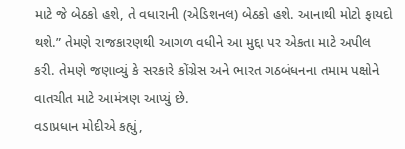માટે જે બેઠકો હશે, તે વધારાની (એડિશનલ) બેઠકો હશે. આનાથી મોટો ફાયદો થશે.” તેમણે રાજકારણથી આગળ વધીને આ મુદ્દા પર એકતા માટે અપીલ કરી. તેમણે જણાવ્યું કે સરકારે કોંગ્રેસ અને ભારત ગઠબંધનના તમામ પક્ષોને વાતચીત માટે આમંત્રણ આપ્યું છે.
વડાપ્રધાન મોદીએ કહ્યું,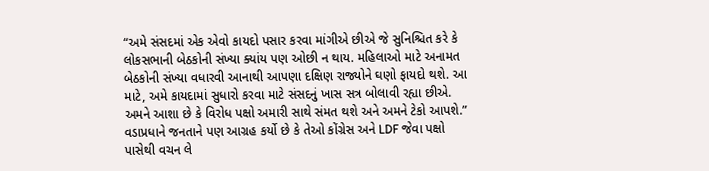“અમે સંસદમાં એક એવો કાયદો પસાર કરવા માંગીએ છીએ જે સુનિશ્ચિત કરે કે લોકસભાની બેઠકોની સંખ્યા ક્યાંય પણ ઓછી ન થાય. મહિલાઓ માટે અનામત બેઠકોની સંખ્યા વધારવી આનાથી આપણા દક્ષિણ રાજ્યોને ઘણો ફાયદો થશે. આ માટે, અમે કાયદામાં સુધારો કરવા માટે સંસદનું ખાસ સત્ર બોલાવી રહ્યા છીએ. અમને આશા છે કે વિરોધ પક્ષો અમારી સાથે સંમત થશે અને અમને ટેકો આપશે.”
વડાપ્રધાને જનતાને પણ આગ્રહ કર્યો છે કે તેઓ કોંગ્રેસ અને LDF જેવા પક્ષો પાસેથી વચન લે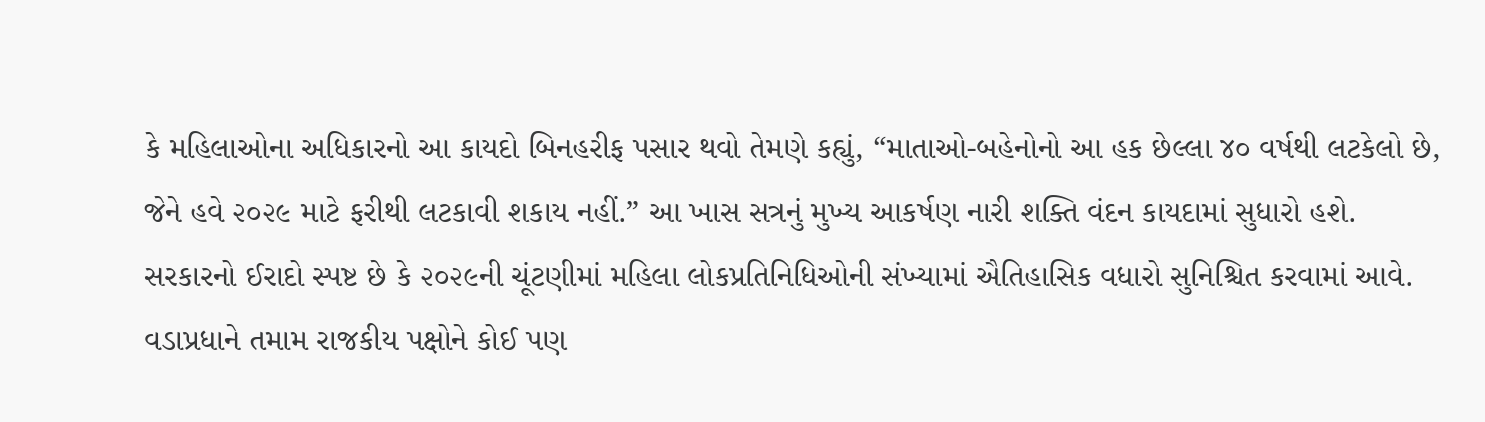કે મહિલાઓના અધિકારનો આ કાયદો બિનહરીફ પસાર થવો તેમણે કહ્યું, “માતાઓ-બહેનોનો આ હક છેલ્લા ૪૦ વર્ષથી લટકેલો છે, જેને હવે ૨૦૨૯ માટે ફરીથી લટકાવી શકાય નહીં.” આ ખાસ સત્રનું મુખ્ય આકર્ષણ નારી શક્તિ વંદન કાયદામાં સુધારો હશે.
સરકારનો ઈરાદો સ્પષ્ટ છે કે ૨૦૨૯ની ચૂંટણીમાં મહિલા લોકપ્રતિનિધિઓની સંખ્યામાં ઐતિહાસિક વધારો સુનિશ્ચિત કરવામાં આવે. વડાપ્રધાને તમામ રાજકીય પક્ષોને કોઈ પણ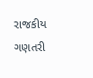રાજકીય ગણતરી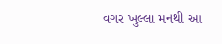વગર ખુલ્લા મનથી આ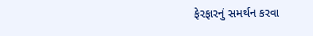ફેરફારનું સમર્થન કરવા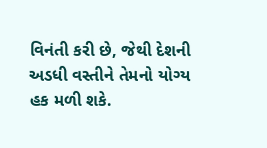વિનંતી કરી છે, જેથી દેશની અડધી વસ્તીને તેમનો યોગ્ય હક મળી શકે.